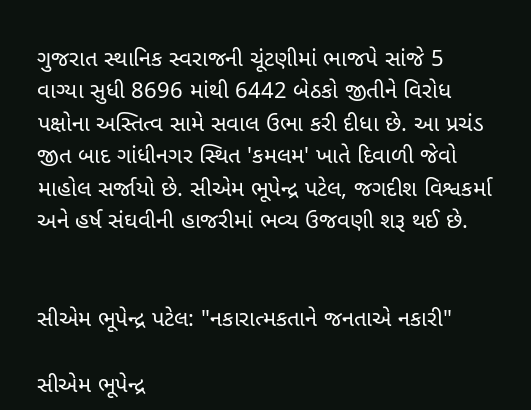ગુજરાત સ્થાનિક સ્વરાજની ચૂંટણીમાં ભાજપે સાંજે 5 વાગ્યા સુધી 8696 માંથી 6442 બેઠકો જીતીને વિરોધ પક્ષોના અસ્તિત્વ સામે સવાલ ઉભા કરી દીધા છે. આ પ્રચંડ જીત બાદ ગાંધીનગર સ્થિત 'કમલમ' ખાતે દિવાળી જેવો માહોલ સર્જાયો છે. સીએમ ભૂપેન્દ્ર પટેલ, જગદીશ વિશ્વકર્મા અને હર્ષ સંઘવીની હાજરીમાં ભવ્ય ઉજવણી શરૂ થઈ છે.


સીએમ ભૂપેન્દ્ર પટેલ: "નકારાત્મકતાને જનતાએ નકારી"

સીએમ ભૂપેન્દ્ર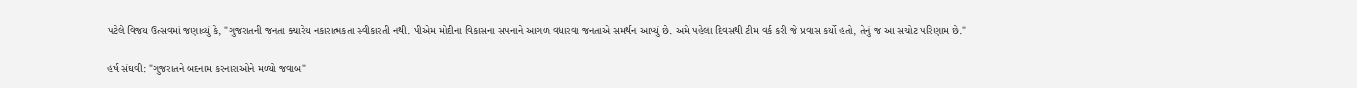પટેલે વિજય ઉત્સવમાં જણાવ્યું કે, "ગુજરાતની જનતા ક્યારેય નકારાત્મકતા સ્વીકારતી નથી. પીએમ મોદીના વિકાસના સપનાને આગળ વધારવા જનતાએ સમર્થન આપ્યું છે. અમે પહેલા દિવસથી ટીમ વર્ક કરી જે પ્રવાસ કર્યો હતો, તેનું જ આ સચોટ પરિણામ છે."

હર્ષ સંઘવી: "ગુજરાતને બદનામ કરનારાઓને મળ્યો જવાબ"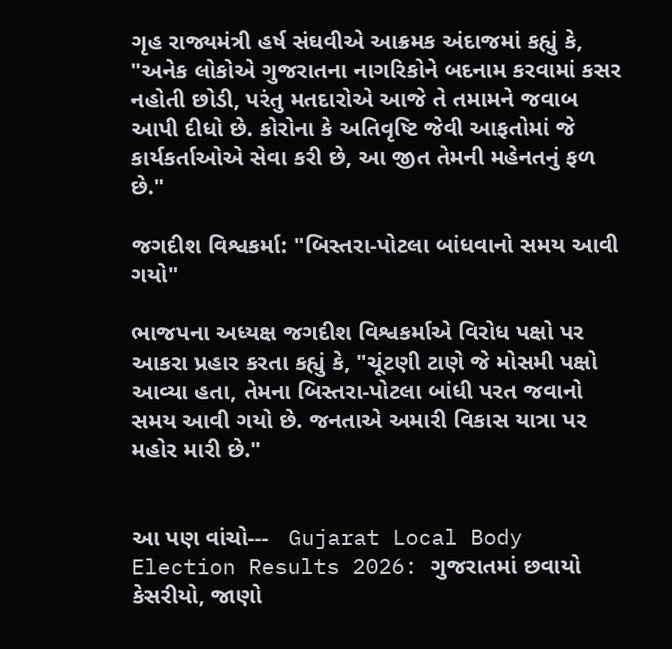ગૃહ રાજ્યમંત્રી હર્ષ સંઘવીએ આક્રમક અંદાજમાં કહ્યું કે, "અનેક લોકોએ ગુજરાતના નાગરિકોને બદનામ કરવામાં કસર નહોતી છોડી, પરંતુ મતદારોએ આજે તે તમામને જવાબ આપી દીધો છે. કોરોના કે અતિવૃષ્ટિ જેવી આફતોમાં જે કાર્યકર્તાઓએ સેવા કરી છે, આ જીત તેમની મહેનતનું ફળ છે."

જગદીશ વિશ્વકર્મા: "બિસ્તરા-પોટલા બાંધવાનો સમય આવી ગયો"

ભાજપના અધ્યક્ષ જગદીશ વિશ્વકર્માએ વિરોધ પક્ષો પર આકરા પ્રહાર કરતા કહ્યું કે, "ચૂંટણી ટાણે જે મોસમી પક્ષો આવ્યા હતા, તેમના બિસ્તરા-પોટલા બાંધી પરત જવાનો સમય આવી ગયો છે. જનતાએ અમારી વિકાસ યાત્રા પર મહોર મારી છે."


આ પણ વાંચો---   Gujarat Local Body Election Results 2026: ગુજરાતમાં છવાયો કેસરીયો, જાણો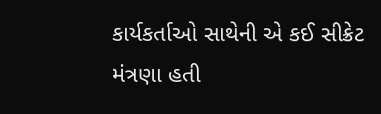કાર્યકર્તાઓ સાથેની એ કઈ સીક્રેટ મંત્રણા હતી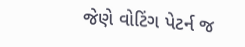જેણે વોટિંગ પેટર્ન જ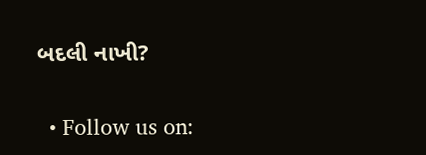બદલી નાખી?

  • Follow us on: